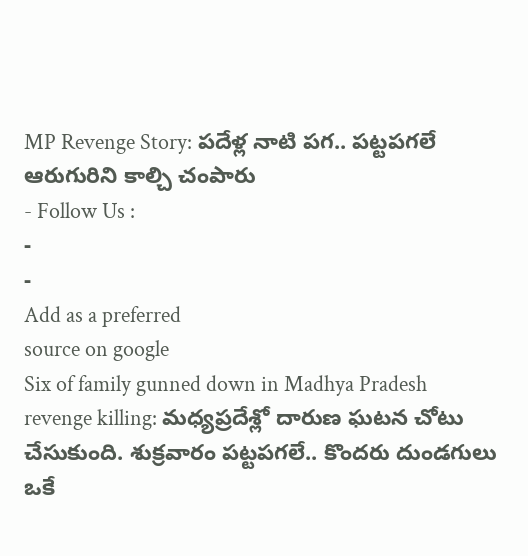MP Revenge Story: పదేళ్ల నాటి పగ.. పట్టపగలే ఆరుగురిని కాల్చి చంపారు
- Follow Us :
-
-
Add as a preferred
source on google
Six of family gunned down in Madhya Pradesh revenge killing: మధ్యప్రదేశ్లో దారుణ ఘటన చోటు చేసుకుంది. శుక్రవారం పట్టపగలే.. కొందరు దుండగులు ఒకే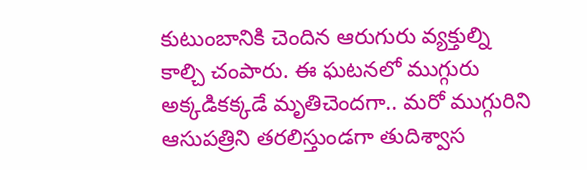కుటుంబానికి చెందిన ఆరుగురు వ్యక్తుల్ని కాల్చి చంపారు. ఈ ఘటనలో ముగ్గురు అక్కడికక్కడే మృతిచెందగా.. మరో ముగ్గురిని ఆసుపత్రిని తరలిస్తుండగా తుదిశ్వాస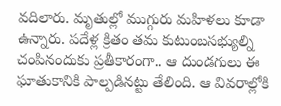వదిలారు. మృతుల్లో ముగ్గురు మహిళలు కూడా ఉన్నారు. పదేళ్ల క్రితం తమ కుటుంబసభ్యుల్ని చంపినందుకు ప్రతీకారంగా.. ఆ దుండగులు ఈ ఘాతుకానికి పాల్పడినట్టు తేలింది. ఆ వివరాల్లోకి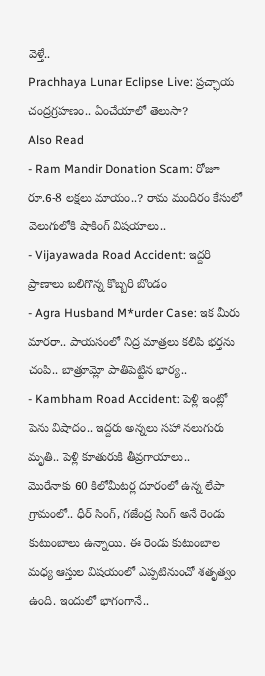వెళ్తే..
Prachhaya Lunar Eclipse Live: ప్రచ్ఛాయ చంద్రగ్రహణం.. ఏంచేయాలో తెలుసా?
Also Read
- Ram Mandir Donation Scam: రోజూ రూ.6-8 లక్షలు మాయం..? రామ మందిరం కేసులో వెలుగులోకి షాకింగ్ విషయాలు..
- Vijayawada Road Accident: ఇద్దరి ప్రాణాలు బలిగొన్న కొబ్బరి బొండం
- Agra Husband M*urder Case: ఇక మీరు మారరా.. పాయసంలో నిద్ర మాత్రలు కలిపి భర్తను చంపి.. బాత్రూమ్లో పాతిపెట్టిన భార్య..
- Kambham Road Accident: పెళ్లి ఇంట్లో పెను విషాదం.. ఇద్దరు అన్నలు సహా నలుగురు మృతి.. పెళ్లి కూతురుకి తీవ్రగాయాలు..
మొరేనాకు 60 కిలోమీటర్ల దూరంలో ఉన్న లేపా గ్రామంలో.. ధీర్ సింగ్, గజేంద్ర సింగ్ అనే రెండు కుటుంబాలు ఉన్నాయి. ఈ రెండు కుటుంబాల మధ్య ఆస్తుల విషయంలో ఎప్పటినుంచో శతృత్వం ఉంది. ఇందులో భాగంగానే..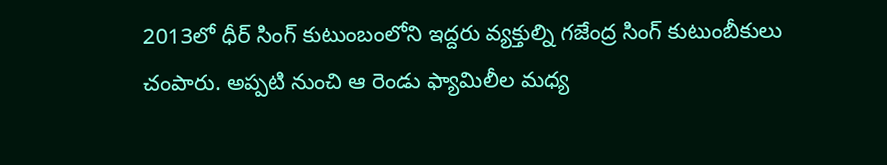2013లో ధీర్ సింగ్ కుటుంబంలోని ఇద్దరు వ్యక్తుల్ని గజేంద్ర సింగ్ కుటుంబీకులు చంపారు. అప్పటి నుంచి ఆ రెండు ఫ్యామిలీల మధ్య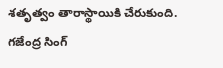శతృత్వం తారాస్థాయికి చేరుకుంది. గజేంద్ర సింగ్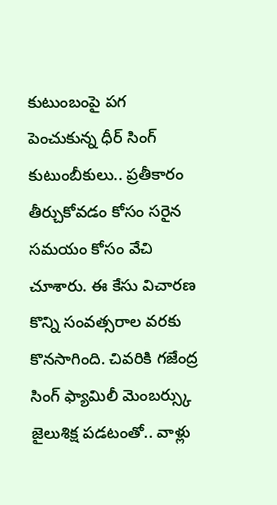కుటుంబంపై పగ పెంచుకున్న ధీర్ సింగ్ కుటుంబీకులు.. ప్రతీకారం తీర్చుకోవడం కోసం సరైన సమయం కోసం వేచి చూశారు. ఈ కేసు విచారణ కొన్ని సంవత్సరాల వరకు కొనసాగింది. చివరికి గజేంద్ర సింగ్ ఫ్యామిలీ మెంబర్స్కు జైలుశిక్ష పడటంతో.. వాళ్లు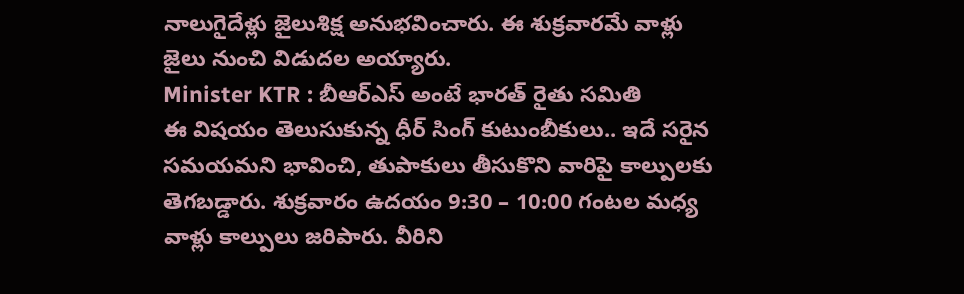నాలుగైదేళ్లు జైలుశిక్ష అనుభవించారు. ఈ శుక్రవారమే వాళ్లు జైలు నుంచి విడుదల అయ్యారు.
Minister KTR : బీఆర్ఎస్ అంటే భారత్ రైతు సమితి
ఈ విషయం తెలుసుకున్న ధీర్ సింగ్ కుటుంబీకులు.. ఇదే సరైన సమయమని భావించి, తుపాకులు తీసుకొని వారిపై కాల్పులకు తెగబడ్డారు. శుక్రవారం ఉదయం 9:30 – 10:00 గంటల మధ్య వాళ్లు కాల్పులు జరిపారు. వీరిని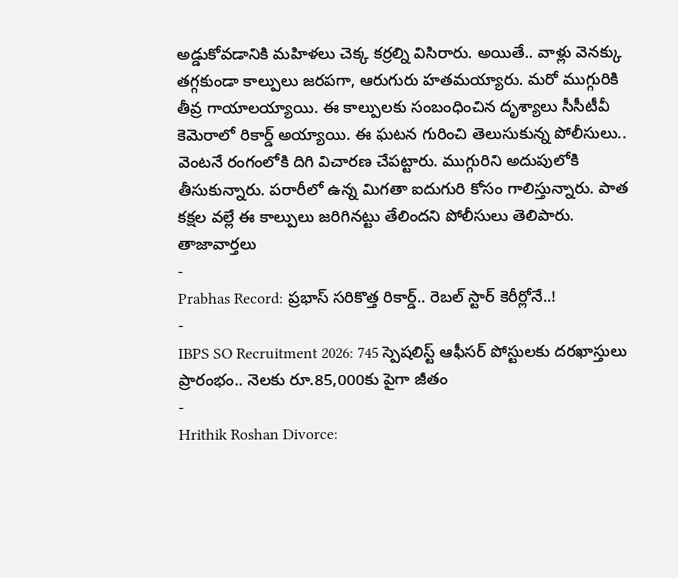అడ్డుకోవడానికి మహిళలు చెక్క కర్రల్ని విసిరారు. అయితే.. వాళ్లు వెనక్కు తగ్గకుండా కాల్పులు జరపగా, ఆరుగురు హతమయ్యారు. మరో ముగ్గురికి తీవ్ర గాయాలయ్యాయి. ఈ కాల్పులకు సంబంధించిన దృశ్యాలు సీసీటీవీ కెమెరాలో రికార్డ్ అయ్యాయి. ఈ ఘటన గురించి తెలుసుకున్న పోలీసులు.. వెంటనే రంగంలోకి దిగి విచారణ చేపట్టారు. ముగ్గురిని అదుపులోకి తీసుకున్నారు. పరారీలో ఉన్న మిగతా ఐదుగురి కోసం గాలిస్తున్నారు. పాత కక్షల వల్లే ఈ కాల్పులు జరిగినట్టు తేలిందని పోలీసులు తెలిపారు.
తాజావార్తలు
-
Prabhas Record: ప్రభాస్ సరికొత్త రికార్డ్.. రెబల్ స్టార్ కెరీర్లోనే..!
-
IBPS SO Recruitment 2026: 745 స్పెషలిస్ట్ ఆఫీసర్ పోస్టులకు దరఖాస్తులు ప్రారంభం.. నెలకు రూ.85,000కు పైగా జీతం
-
Hrithik Roshan Divorce: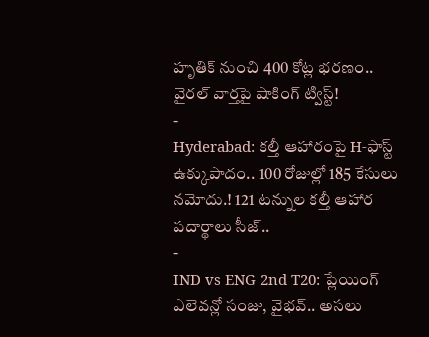హృతిక్ నుంచి 400 కోట్ల భరణం.. వైరల్ వార్తపై షాకింగ్ ట్విస్ట్!
-
Hyderabad: కల్తీ ఆహారంపై H-ఫాస్ట్ ఉక్కుపాదం.. 100 రోజుల్లో 185 కేసులు నమోదు.! 121 టన్నుల కల్తీ ఆహార పదార్థాలు సీజ్..
-
IND vs ENG 2nd T20: ప్లేయింగ్ ఎలెవన్లో సంజు, వైభవ్.. అసలు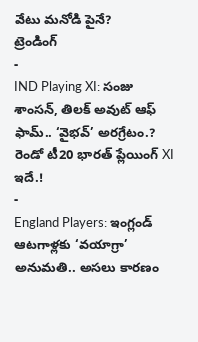వేటు మనోడి పైనే?
ట్రెండింగ్
-
IND Playing XI: సంజు శాంసన్, తిలక్ అవుట్ ఆఫ్ ఫామ్.. ‘వైభవ్’ అరగ్రేటం.? రెండో టీ20 భారత్ ప్లేయింగ్ XI ఇదే.!
-
England Players: ఇంగ్లండ్ ఆటగాళ్లకు ‘వయాగ్రా’ అనుమతి.. అసలు కారణం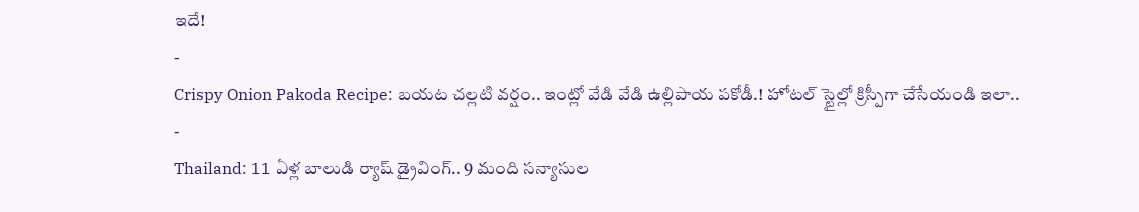ఇదే!
-
Crispy Onion Pakoda Recipe: బయట చల్లటి వర్షం.. ఇంట్లో వేడి వేడి ఉల్లిపాయ పకోడీ.! హోటల్ స్టైల్లో క్రిస్పీగా చేసేయండి ఇలా..
-
Thailand: 11 ఏళ్ల బాలుడి ర్యాష్ డ్రైవింగ్.. 9 మంది సన్యాసుల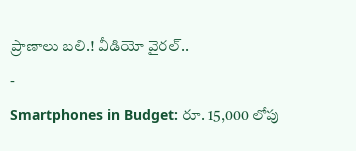ప్రాణాలు బలి.! వీడియో వైరల్..
-
Smartphones in Budget: రూ. 15,000 లోపు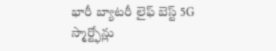భారీ బ్యాటరీ లైఫ్ బెస్ట్ 5G స్మార్ట్ఫోన్లు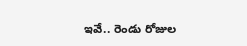ఇవే.. రెండు రోజుల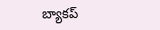బ్యాకప్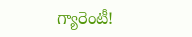గ్యారెంటీ!